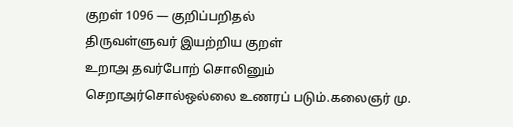குறள் 1096 — குறிப்பறிதல்
திருவள்ளுவர் இயற்றிய குறள்
உறாஅ தவர்போற் சொலினும் செறாஅர்சொல்ஒல்லை உணரப் படும்.கலைஞர் மு.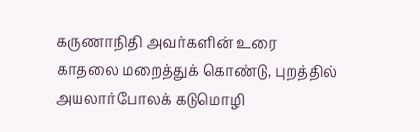கருணாநிதி அவர்களின் உரை
காதலை மறைத்துக் கொண்டு, புறத்தில் அயலார்போலக் கடுமொழி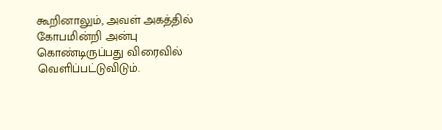கூறினாலும், அவள் அகத்தில் கோபமின்றி அன்பு கொண்டிருப்பது விரைவில் வெளிப்பட்டுவிடும்.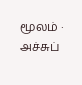மூலம் · அச்சுப்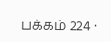பக்கம் 224 ·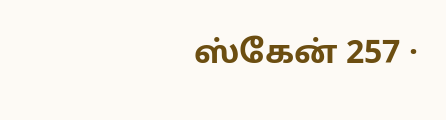ஸ்கேன் 257 ·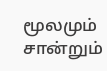மூலமும் சான்றும்